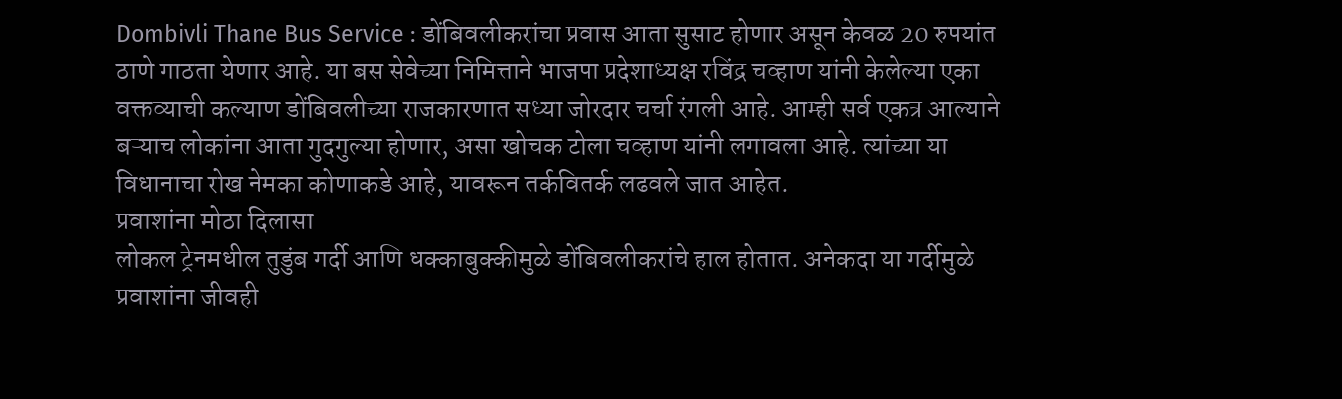Dombivli Thane Bus Service : डोंबिवलीकरांचा प्रवास आता सुसाट होणार असून केवळ 20 रुपयांत ठाणे गाठता येणार आहे. या बस सेवेच्या निमित्ताने भाजपा प्रदेशाध्यक्ष रविंद्र चव्हाण यांनी केलेल्या एका वक्तव्याची कल्याण डोंबिवलीच्या राजकारणात सध्या जोरदार चर्चा रंगली आहे. आम्ही सर्व एकत्र आल्याने बऱ्याच लोकांना आता गुदगुल्या होणार, असा खोचक टोला चव्हाण यांनी लगावला आहे. त्यांच्या या विधानाचा रोख नेमका कोणाकडे आहे, यावरून तर्कवितर्क लढवले जात आहेत.
प्रवाशांना मोठा दिलासा
लोकल ट्रेनमधील तुडुंब गर्दी आणि धक्काबुक्कीमुळे डोंबिवलीकरांचे हाल होतात. अनेकदा या गर्दीमुळे प्रवाशांना जीवही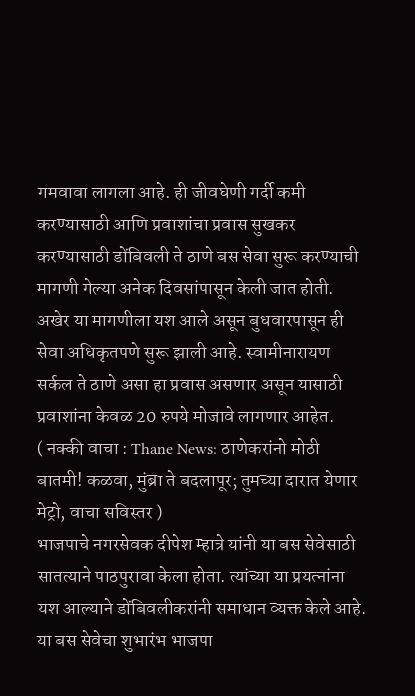गमवावा लागला आहे. ही जीवघेणी गर्दी कमी करण्यासाठी आणि प्रवाशांचा प्रवास सुखकर करण्यासाठी डोंबिवली ते ठाणे बस सेवा सुरू करण्याची मागणी गेल्या अनेक दिवसांपासून केली जात होती.
अखेर या मागणीला यश आले असून बुधवारपासून ही सेवा अधिकृतपणे सुरू झाली आहे. स्वामीनारायण सर्कल ते ठाणे असा हा प्रवास असणार असून यासाठी प्रवाशांना केवळ 20 रुपये मोजावे लागणार आहेत.
( नक्की वाचा : Thane News: ठाणेकरांनो मोठी बातमी! कळवा, मुंब्रा ते बदलापूर; तुमच्या दारात येणार मेट्रो, वाचा सविस्तर )
भाजपाचे नगरसेवक दीपेश म्हात्रे यांनी या बस सेवेसाठी सातत्याने पाठपुरावा केला होता. त्यांच्या या प्रयत्नांना यश आल्याने डोंबिवलीकरांनी समाधान व्यक्त केले आहे. या बस सेवेचा शुभारंभ भाजपा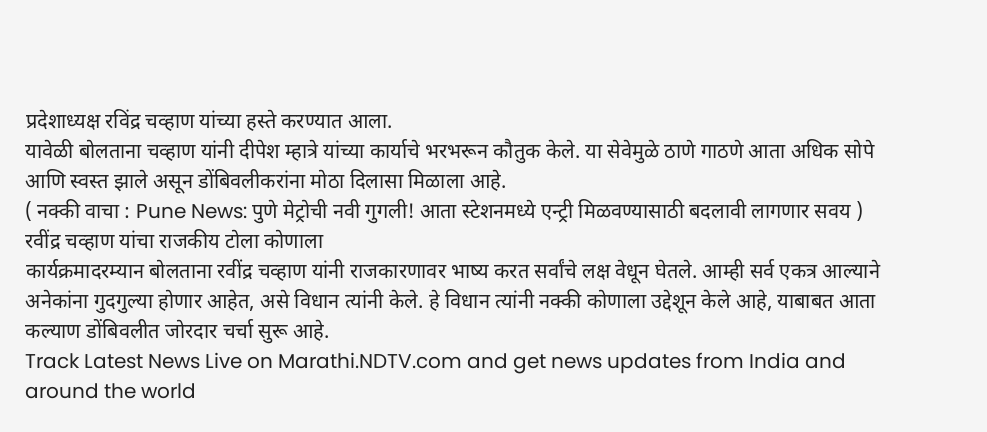प्रदेशाध्यक्ष रविंद्र चव्हाण यांच्या हस्ते करण्यात आला.
यावेळी बोलताना चव्हाण यांनी दीपेश म्हात्रे यांच्या कार्याचे भरभरून कौतुक केले. या सेवेमुळे ठाणे गाठणे आता अधिक सोपे आणि स्वस्त झाले असून डोंबिवलीकरांना मोठा दिलासा मिळाला आहे.
( नक्की वाचा : Pune News: पुणे मेट्रोची नवी गुगली! आता स्टेशनमध्ये एन्ट्री मिळवण्यासाठी बदलावी लागणार सवय )
रवींद्र चव्हाण यांचा राजकीय टोला कोणाला
कार्यक्रमादरम्यान बोलताना रवींद्र चव्हाण यांनी राजकारणावर भाष्य करत सर्वांचे लक्ष वेधून घेतले. आम्ही सर्व एकत्र आल्याने अनेकांना गुदगुल्या होणार आहेत, असे विधान त्यांनी केले. हे विधान त्यांनी नक्की कोणाला उद्देशून केले आहे, याबाबत आता कल्याण डोंबिवलीत जोरदार चर्चा सुरू आहे.
Track Latest News Live on Marathi.NDTV.com and get news updates from India and around the world